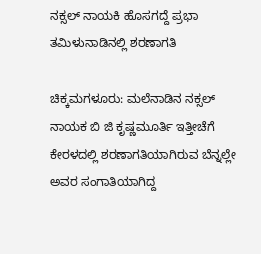ನಕ್ಸಲ್ ನಾಯಕಿ ಹೊಸಗದ್ದೆ ಪ್ರಭಾ ತಮಿಳುನಾಡಿನಲ್ಲಿ ಶರಣಾಗತಿ

ಚಿಕ್ಕಮಗಳೂರು: ಮಲೆನಾಡಿನ ನಕ್ಸಲ್ ನಾಯಕ ಬಿ ಜಿ ಕೃಷ್ಣಮೂರ್ತಿ ಇತ್ತೀಚೆಗೆ ಕೇರಳದಲ್ಲಿ ಶರಣಾಗತಿಯಾಗಿರುವ ಬೆನ್ನಲ್ಲೇ ಅವರ ಸಂಗಾತಿಯಾಗಿದ್ದ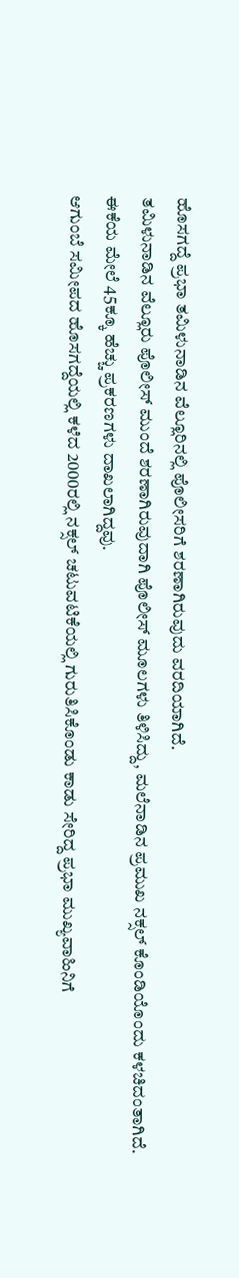ಹೊಸಗದ್ದೆ ಪ್ರಭಾ ತಮಿಳುನಾಡಿನ ವೆಲ್ಲೂರಿನಲ್ಲಿ ಪೊಲೀಸರಿಗೆ ಶರಣಾಗಿರುವುದು ವರದಿಯಾಗಿದೆ.
ತಮಿಳುನಾಡಿನ ವೆಲ್ಲೂರು ಪೊಲೀಸ್ ಮುಂದೆ ಶರಣಾಗಿರುವುದಾಗಿ ಪೊಲೀಸ್ ಮೂಲಗಳು ತಿಳಿಸಿದ್ದು, ಮಲೆನಾಡಿನ ಪ್ರಮುಖ ನಕ್ಸಲ್ ಕೊಂಡಿಯೊಂದು ಕಳಚಿದಂತಾಗಿದೆ. ಈಕೆಯ ಮೇಲೆ 45ಕ್ಕೂ ಹೆಚ್ಚು ಪ್ರಕರಣಗಳು ದಾಖಲಾಗಿದ್ದವು.
ಆಗುಂಬೆ ಸಮೀಪದ ಹೊಸಗದ್ದೆಯಲ್ಲಿ ಕಳೆದ 2000ರಲ್ಲಿ ನಕ್ಸಲ್ ಚಟುವಟಿಕೆಯಲ್ಲಿ ಗುರುತಿಸಿಕೊಂಡು ಕಾಡು ಸೇರಿದ್ದ ಪ್ರಭಾ ಮುಖ್ಯವಾಹಿನಿಗೆ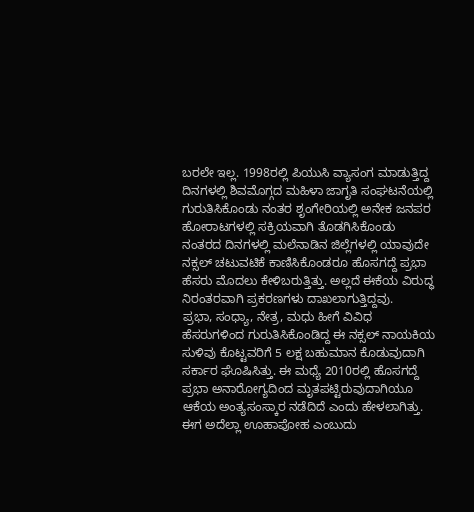ಬರಲೇ ಇಲ್ಲ. 1998ರಲ್ಲಿ ಪಿಯುಸಿ ವ್ಯಾಸಂಗ ಮಾಡುತ್ತಿದ್ದ ದಿನಗಳಲ್ಲಿ ಶಿವಮೊಗ್ಗದ ಮಹಿಳಾ ಜಾಗೃತಿ ಸಂಘಟನೆಯಲ್ಲಿ ಗುರುತಿಸಿಕೊಂಡು ನಂತರ ಶೃಂಗೇರಿಯಲ್ಲಿ ಅನೇಕ ಜನಪರ ಹೋರಾಟಗಳಲ್ಲಿ ಸಕ್ರಿಯವಾಗಿ ತೊಡಗಿಸಿಕೊಂಡು ನಂತರದ ದಿನಗಳಲ್ಲಿ ಮಲೆನಾಡಿನ ಜಿಲ್ಲೆಗಳಲ್ಲಿ ಯಾವುದೇ ನಕ್ಸಲ್ ಚಟುವಟಿಕೆ ಕಾಣಿಸಿಕೊಂಡರೂ ಹೊಸಗದ್ದೆ ಪ್ರಭಾ ಹೆಸರು ಮೊದಲು ಕೇಳಿಬರುತ್ತಿತ್ತು. ಅಲ್ಲದೆ ಈಕೆಯ ವಿರುದ್ಧ ನಿರಂತರವಾಗಿ ಪ್ರಕರಣಗಳು ದಾಖಲಾಗುತ್ತಿದ್ದವು.
ಪ್ರಭಾ, ಸಂಧ್ಯಾ, ನೇತ್ರ, ಮಧು ಹೀಗೆ ವಿವಿಧ ಹೆಸರುಗಳಿಂದ ಗುರುತಿಸಿಕೊಂಡಿದ್ದ ಈ ನಕ್ಸಲ್ ನಾಯಕಿಯ ಸುಳಿವು ಕೊಟ್ಟವರಿಗೆ 5 ಲಕ್ಷ ಬಹುಮಾನ ಕೊಡುವುದಾಗಿ ಸರ್ಕಾರ ಘೊಷಿಸಿತ್ತು. ಈ ಮಧ್ಯೆ 2010ರಲ್ಲಿ ಹೊಸಗದ್ದೆ ಪ್ರಭಾ ಅನಾರೋಗ್ಯದಿಂದ ಮೃತಪಟ್ಟಿರುವುದಾಗಿಯೂ ಆಕೆಯ ಅಂತ್ಯಸಂಸ್ಕಾರ ನಡೆದಿದೆ ಎಂದು ಹೇಳಲಾಗಿತ್ತು. ಈಗ ಅದೆಲ್ಲಾ ಊಹಾಪೋಹ ಎಂಬುದು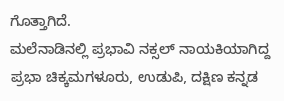ಗೊತ್ತಾಗಿದೆ.
ಮಲೆನಾಡಿನಲ್ಲಿ ಪ್ರಭಾವಿ ನಕ್ಸಲ್ ನಾಯಕಿಯಾಗಿದ್ದ ಪ್ರಭಾ ಚಿಕ್ಕಮಗಳೂರು, ಉಡುಪಿ, ದಕ್ಷಿಣ ಕನ್ನಡ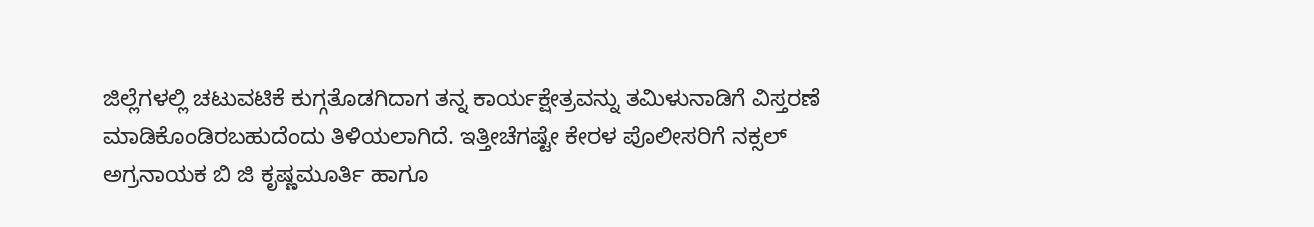ಜಿಲ್ಲೆಗಳಲ್ಲಿ ಚಟುವಟಿಕೆ ಕುಗ್ಗತೊಡಗಿದಾಗ ತನ್ನ ಕಾರ್ಯಕ್ಷೇತ್ರವನ್ನು ತಮಿಳುನಾಡಿಗೆ ವಿಸ್ತರಣೆ ಮಾಡಿಕೊಂಡಿರಬಹುದೆಂದು ತಿಳಿಯಲಾಗಿದೆ. ಇತ್ತೀಚೆಗಷ್ಟೇ ಕೇರಳ ಪೊಲೀಸರಿಗೆ ನಕ್ಸಲ್ ಅಗ್ರನಾಯಕ ಬಿ ಜಿ ಕೃಷ್ಣಮೂರ್ತಿ ಹಾಗೂ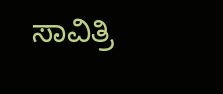ಸಾವಿತ್ರಿ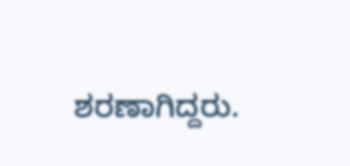ಶರಣಾಗಿದ್ದರು.